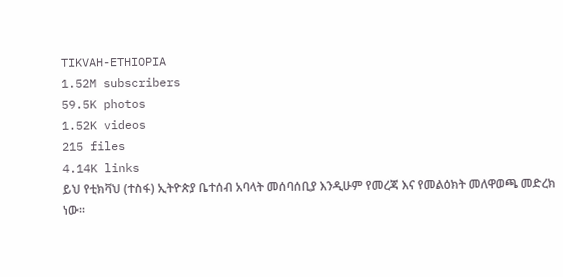TIKVAH-ETHIOPIA
1.52M subscribers
59.5K photos
1.52K videos
215 files
4.14K links
ይህ የቲክቫህ (ተስፋ) ኢትዮጵያ ቤተሰብ አባላት መሰባሰቢያ እንዲሁም የመረጃ እና የመልዕክት መለዋወጫ መድረክ ነው።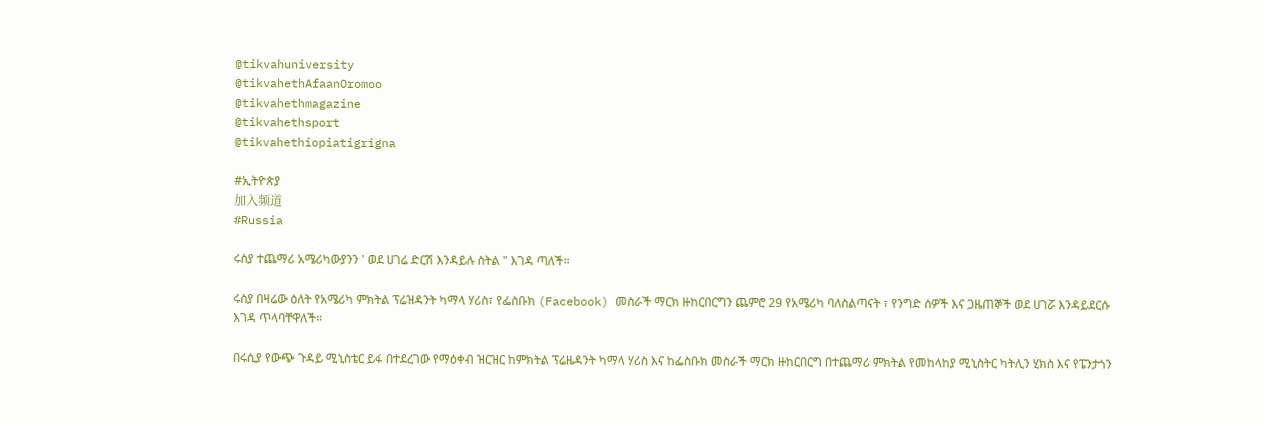@tikvahuniversity
@tikvahethAfaanOromoo
@tikvahethmagazine
@tikvahethsport
@tikvahethiopiatigrigna

#ኢትዮጵያ
加入频道
#Russia

ሩስያ ተጨማሪ አሜሪካውያንን ' ወደ ሀገሬ ድርሽ እንዳይሉ ስትል " እገዳ ጣለች።

ሩስያ በዛሬው ዕለት የአሜሪካ ምክትል ፕሬዝዳንት ካማላ ሃሪስ፣ የፌስቡክ (Facebook) መስራች ማርክ ዙከርበርግን ጨምሮ 29 የአሜሪካ ባለስልጣናት ፣ የንግድ ሰዎች እና ጋዜጠኞች ወደ ሀገሯ እንዳይደርሱ እገዳ ጥላባቸዋለች።

በሩሲያ የውጭ ጉዳይ ሚኒስቴር ይፋ በተደረገው የማዕቀብ ዝርዝር ከምክትል ፕሬዜዳንት ካማላ ሃሪስ እና ከፌስቡክ መስራች ማርክ ዙከርበርግ በተጨማሪ ምክትል የመከላከያ ሚኒስትር ካትሊን ሂክስ እና የፔንታጎን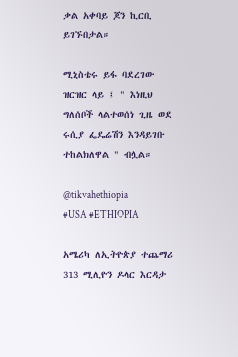ቃል አቀባይ ጆን ኪርቢ ይገኙበታል።

ሚኒስቴሩ ይፋ ባደረገው ዝርዝር ላይ ፤ " እነዚህ ግለሰቦች ላልተወሰነ ጊዜ ወደ ሩሲያ ፌዴሬሽን እንዳይገቡ ተከልክለዋል " ብሏል።

@tikvahethiopia
#USA #ETHIOPIA

አሜሪካ ለኢትዮጵያ ተጨማሪ 313 ሚሊዮን ዶላር እርዳታ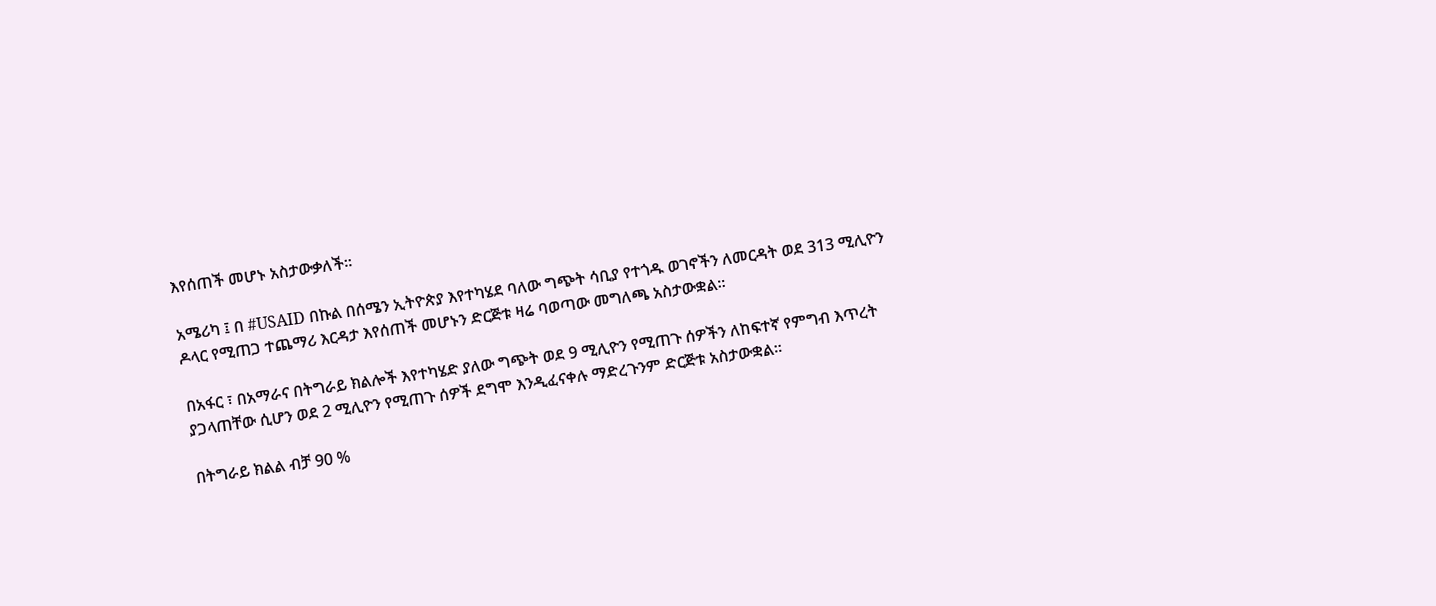እየሰጠች መሆኑ አስታውቃለች።

አሜሪካ ፤ በ #USAID በኩል በሰሜን ኢትዮጵያ እየተካሄደ ባለው ግጭት ሳቢያ የተጎዱ ወገኖችን ለመርዳት ወደ 313 ሚሊዮን ዶላር የሚጠጋ ተጨማሪ እርዳታ እየሰጠች መሆኑን ድርጅቱ ዛሬ ባወጣው መግለጫ አስታውቋል፡፡

በአፋር ፣ በአማራና በትግራይ ክልሎች እየተካሄድ ያለው ግጭት ወደ 9 ሚሊዮን የሚጠጉ ሰዎችን ለከፍተኛ የምግብ እጥረት ያጋላጠቸው ሲሆን ወደ 2 ሚሊዮን የሚጠጉ ሰዎች ደግሞ እንዲፈናቀሉ ማድረጉንም ድርጅቱ አስታውቋል፡፡

በትግራይ ክልል ብቻ 90 %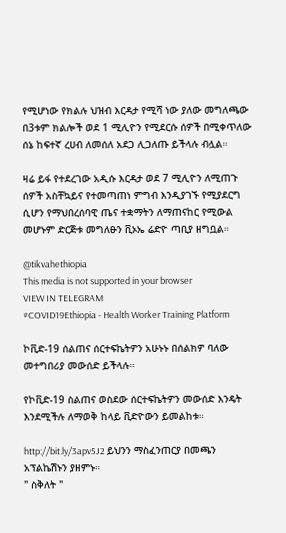የሚሆነው የክልሉ ህዝብ እርዳታ የሚሻ ነው ያለው መግለጫው በ3ቱም ክልሎች ወደ 1 ሚሊዮን የሚደርሱ ሰዎች በሚቀጥለው ሰኔ ከፍተኛ ረሀብ ለመሰለ አደጋ ሊጋለጡ ይችላሉ ብሏል።

ዛሬ ይፋ የተደረገው አዲሱ እርዳታ ወደ 7 ሚሊዮን ለሚጠጉ ሰዎች አስቸኳይና የተመጣጠነ ምግብ እንዲያገኙ የሚያደርግ ሲሆን የማህበረሰባዊ ጤና ተቋማትን ለማጠናከር የሚውል መሆኑም ድርጅቱ መግለፁን ቪኦኤ ሬድዮ ጣቢያ ዘግቧል።

@tikvahethiopia
This media is not supported in your browser
VIEW IN TELEGRAM
#COVID19Ethiopia - Health Worker Training Platform

ኮቪድ-19 ሰልጠና ሰርተፍኬትዎን አሁኑኑ በሰልክዎ ባለው መተግበሪያ መውሰድ ይችላሉ።

የኮቪድ-19 ስልጠና ወስደው ሰርተፍኬትዎን መውሰድ እንዴት እንደሚችሉ ለማወቅ ከላይ ቪድዮውን ይመልከቱ።

http://bit.ly/3apv5J2 ይህንን ማስፈንጠርያ በመጫን አፕልኬሽኑን ያዘምኑ።
" ስቅለት "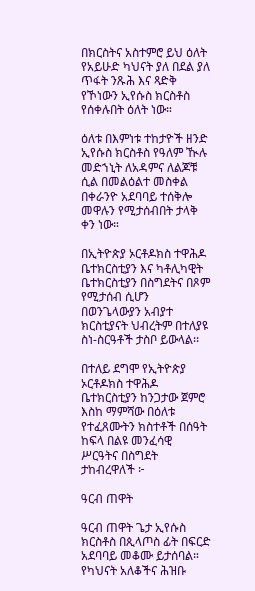በክርስትና አስተምሮ ይህ ዕለት የአይሁድ ካህናት ያለ በደል ያለ ጥፋት ንጹሕ እና ጻድቅ የኾነውን ኢየሱስ ክርስቶስ የሰቀሉበት ዕለት ነው።

ዕለቱ በእምነቱ ተከታዮች ዘንድ ኢየሱስ ክርስቶስ የዓለም ዂሉ መድኀኒት ለአዳምና ለልጆቹ ሲል በመልዕልተ መስቀል በቀራንዮ አደባባይ ተሰቅሎ መዋሉን የሚታሰብበት ታላቅ ቀን ነው።

በኢትዮጵያ ኦርቶዶክስ ተዋሕዶ ቤተክርስቲያን እና ካቶሊካዊት ቤተክርስቲያን በስግደትና በጾም የሚታሰብ ሲሆን በወንጌላውያን አብያተ ክርስቲያናት ህብረትም በተለያዩ ስነ-ስርዓቶች ታስቦ ይውላል፡፡

በተለይ ደግሞ የኢትዮጵያ ኦርቶዶክስ ተዋሕዶ ቤተክርስቲያን ከንጋታው ጀምሮ እስከ ማምሻው በዕለቱ የተፈጸሙትን ክስተቶች በሰዓት ከፍላ በልዩ መንፈሳዊ ሥርዓትና በስግደት ታከብረዋለች ፦

ዓርብ ጠዋት

ዓርብ ጠዋት ጌታ ኢየሱስ ክርስቶስ በጲላጦስ ፊት በፍርድ አደባባይ መቆሙ ይታሰባል። የካህናት አለቆችና ሕዝቡ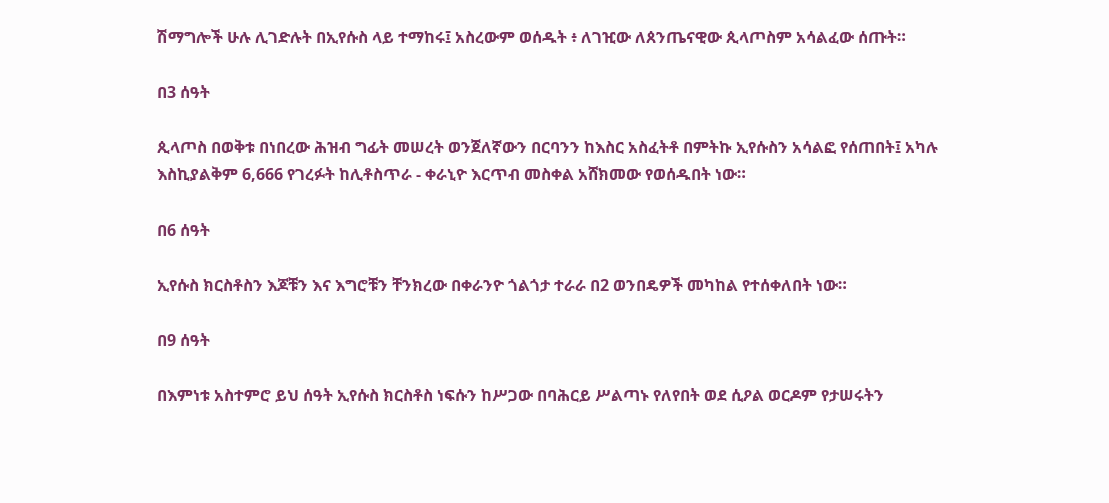ሽማግሎች ሁሉ ሊገድሉት በኢየሱስ ላይ ተማከሩ፤ አስረውም ወሰዱት ፥ ለገዢው ለጰንጤናዊው ጲላጦስም አሳልፈው ሰጡት።

በ3 ሰዓት

ጲላጦስ በወቅቱ በነበረው ሕዝብ ግፊት መሠረት ወንጀለኛውን በርባንን ከእስር አስፈትቶ በምትኩ ኢየሱስን አሳልፎ የሰጠበት፤ አካሉ እስኪያልቅም 6,666 የገረፉት ከሊቶስጥራ - ቀራኒዮ እርጥብ መስቀል አሸክመው የወሰዱበት ነው።

በ6 ሰዓት

ኢየሱስ ክርስቶስን እጆቹን እና እግሮቹን ቸንክረው በቀራንዮ ጎልጎታ ተራራ በ2 ወንበዴዎች መካከል የተሰቀለበት ነው።

በ9 ሰዓት

በእምነቱ አስተምሮ ይህ ሰዓት ኢየሱስ ክርስቶስ ነፍሱን ከሥጋው በባሕርይ ሥልጣኑ የለየበት ወደ ሲዖል ወርዶም የታሠሩትን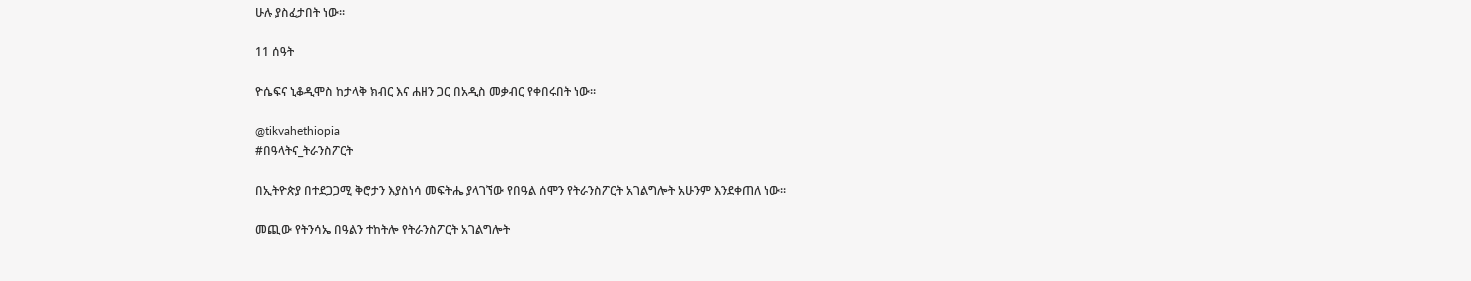ሁሉ ያስፈታበት ነው።

11 ሰዓት

ዮሴፍና ኒቆዲሞስ ከታላቅ ክብር እና ሐዘን ጋር በአዲስ መቃብር የቀበሩበት ነው።

@tikvahethiopia
#በዓላትና_ትራንስፖርት

በኢትዮጵያ በተደጋጋሚ ቅሮታን እያስነሳ መፍትሔ ያላገኘው የበዓል ሰሞን የትራንስፖርት አገልግሎት አሁንም እንደቀጠለ ነው።

መጪው የትንሳኤ በዓልን ተከትሎ የትራንስፖርት አገልግሎት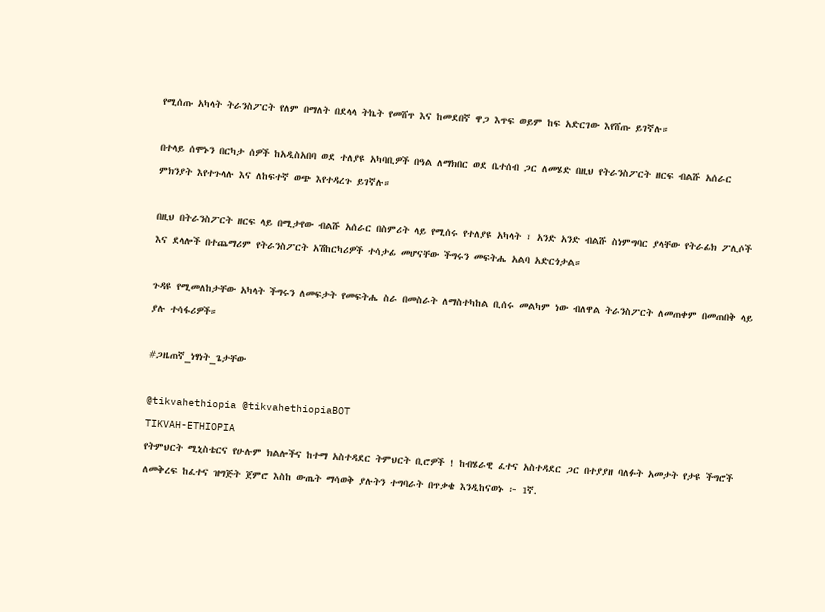የሚሰጡ አካላት ትራንስፖርት የለም በማለት በደላላ ትኬት የመሸጥ እና ከመደበኛ ዋጋ እጥፍ ወይም ከፍ አድርገው እየሸጡ ይገኛሉ።

በተላይ ሰሞኑን በርካታ ሰዎች ከአዲስአበባ ወደ ተለያዩ አካባቢዎች በዓል ለማክበር ወደ ቤተሰብ ጋር ለመሄድ በዚህ የትራንስፖርት ዘርፍ ብልሹ አሰራር ምክንያት እየተጉላሉ እና ለከፍተኛ ወጭ እየተዳረጉ ይገኛሉ።

በዚህ በትራንስፖርት ዘርፍ ላይ በሚታየው ብልሹ አሰራር በስምሪት ላይ የሚሰሩ የተለያዩ አካላት ፣ አንድ አንድ ብልሹ ስነምግባር ያላቸው የትራፊክ ፖሊሶች እና ደላሎች በተጨማሪም የትራንስፖርት አሽከርካሪዎች ተሳታፊ መሆናቸው ችግሩን መፍትሔ አልባ አድርጎታል።

ጉዳዩ የሚመለከታቸው አካላት ችግሩን ለመፍታት የመፍትሔ ስራ በመስራት ለማስተካከል ቢሰሩ መልካም ነው ብለዋል ትራንስፖርት ለመጠቀም በመጠበቅ ላይ ያሉ ተሳፋሪዎች።

#ጋዜጠኛ_ነፃነት_ጌታቸው

@tikvahethiopia @tikvahethiopiaBOT
TIKVAH-ETHIOPIA
የትምህርት ሚኒስቴርና የሁሉም ክልሎችና ከተማ አስተዳደር ትምህርት ቢሮዎች ! ከብሄራዊ ፈተና አስተዳደር ጋር በተያያዘ ባለፉት አመታት የታዩ ችግሮች ለመቅረፍ ከፈተና ዝግጅት ጀምሮ እስከ ውጤት ማሳወቅ ያሉትን ተግባራት በጥቃቄ እንዲከናወኑ ፦ 1ኛ.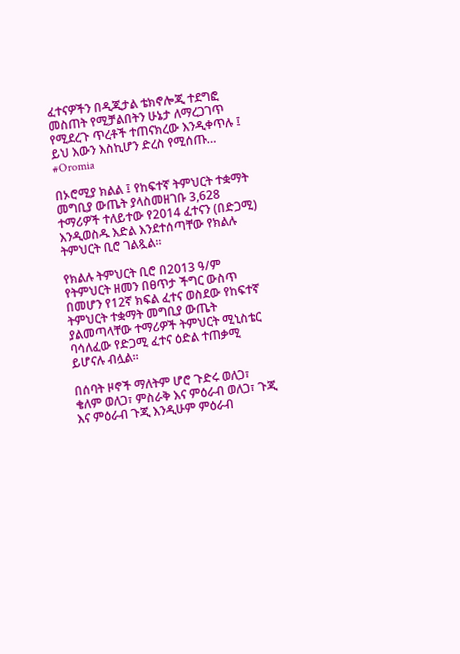ፈተናዎችን በዲጂታል ቴክኖሎጂ ተደግፎ መስጠት የሚቻልበትን ሁኔታ ለማረጋገጥ የሚደረጉ ጥረቶች ተጠናክረው እንዲቀጥሉ ፤ ይህ እውን እስኪሆን ድረስ የሚሰጡ…
#Oromia

በኦሮሚያ ክልል ፤ የከፍተኛ ትምህርት ተቋማት መግቢያ ውጤት ያላስመዘገቡ 3,628 ተማሪዎች ተለይተው የ2014 ፈተናን (በድጋሚ) እንዲወስዱ እድል እንደተሰጣቸው የክልሉ ትምህርት ቢሮ ገልጿል።

የክልሉ ትምህርት ቢሮ በ2013 ዓ/ም የትምህርት ዘመን በፀጥታ ችግር ውስጥ በመሆን የ12ኛ ክፍል ፈተና ወስደው የከፍተኛ ትምህርት ተቋማት መግቢያ ውጤት ያልመጣላቸው ተማሪዎች ትምህርት ሚኒስቴር ባሳለፈው የድጋሚ ፈተና ዕድል ተጠቃሚ ይሆናሉ ብሏል።

በሰባት ዞኖች ማለትም ሆሮ ጉድሩ ወለጋ፣ ቄለም ወለጋ፣ ምስራቅ እና ምዕራብ ወለጋ፣ ጉጂ እና ምዕራብ ጉጂ እንዲሁም ምዕራብ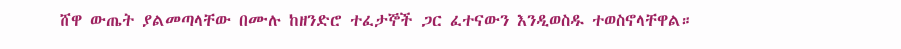ሸዋ ውጤት ያልመጣላቸው በሙሉ ከዘንድሮ ተፈታኞች ጋር ፈተናውን እንዲወስዱ ተወስኖላቸዋል።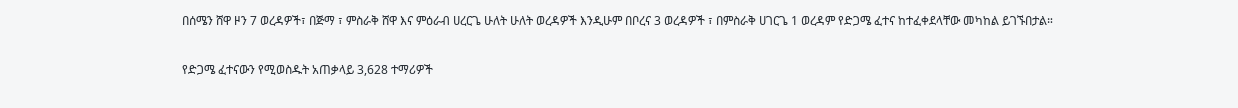በሰሜን ሸዋ ዞን 7 ወረዳዎች፣ በጅማ ፣ ምስራቅ ሸዋ እና ምዕራብ ሀረርጌ ሁለት ሁለት ወረዳዎች እንዲሁም በቦረና 3 ወረዳዎች ፣ በምስራቅ ሀገርጌ 1 ወረዳም የድጋሜ ፈተና ከተፈቀደላቸው መካከል ይገኙበታል።

የድጋሜ ፈተናውን የሚወስዱት አጠቃላይ 3,628 ተማሪዎች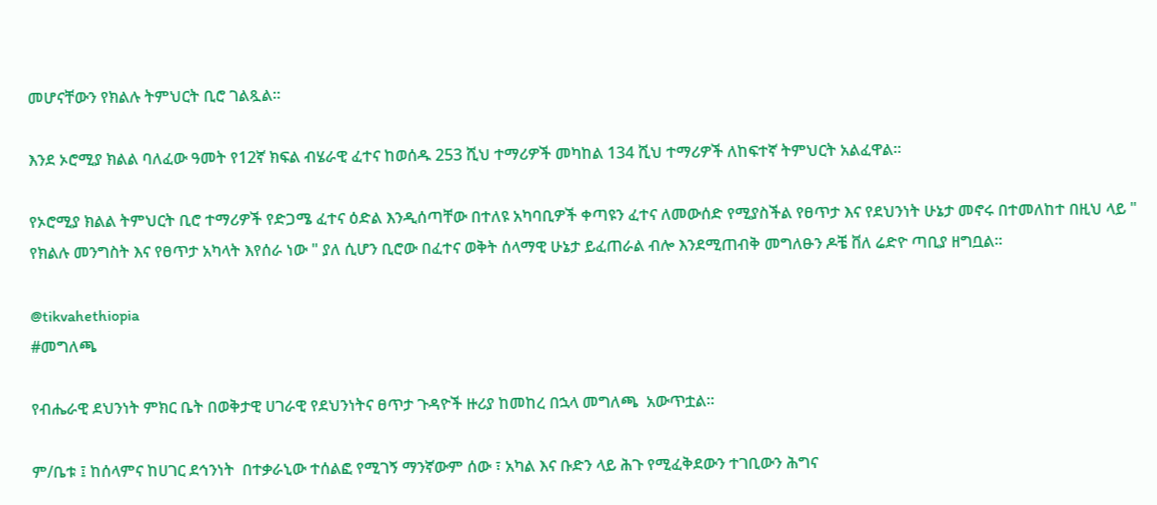መሆናቸውን የክልሉ ትምህርት ቢሮ ገልጿል።

እንደ ኦሮሚያ ክልል ባለፈው ዓመት የ12ኛ ክፍል ብሄራዊ ፈተና ከወሰዱ 253 ሺህ ተማሪዎች መካከል 134 ሺህ ተማሪዎች ለከፍተኛ ትምህርት አልፈዋል።

የኦሮሚያ ክልል ትምህርት ቢሮ ተማሪዎች የድጋሜ ፈተና ዕድል እንዲሰጣቸው በተለዩ አካባቢዎች ቀጣዩን ፈተና ለመውሰድ የሚያስችል የፀጥታ እና የደህንነት ሁኔታ መኖሩ በተመለከተ በዚህ ላይ " የክልሉ መንግስት እና የፀጥታ አካላት እየሰራ ነው " ያለ ሲሆን ቢሮው በፈተና ወቅት ሰላማዊ ሁኔታ ይፈጠራል ብሎ እንደሚጠብቅ መግለፁን ዶቼ ቨለ ሬድዮ ጣቢያ ዘግቧል።

@tikvahethiopia
#መግለጫ

የብሔራዊ ደህንነት ምክር ቤት በወቅታዊ ሀገራዊ የደህንነትና ፀጥታ ጉዳዮች ዙሪያ ከመከረ በኋላ መግለጫ  አውጥቷል።

ም/ቤቱ ፤ ከሰላምና ከሀገር ደኅንነት  በተቃራኒው ተሰልፎ የሚገኝ ማንኛውም ሰው ፣ አካል እና ቡድን ላይ ሕጉ የሚፈቅደውን ተገቢውን ሕግና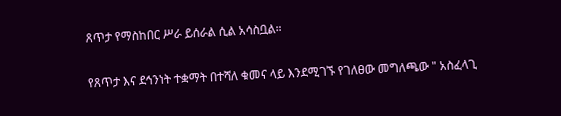ጸጥታ የማስከበር ሥራ ይሰራል ሲል አሳስቧል።

የጸጥታ እና ደኅንነት ተቋማት በተሻለ ቁመና ላይ እንደሚገኙ የገለፀው መግለጫው " አስፈላጊ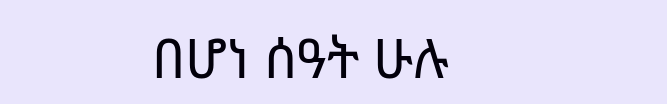በሆነ ሰዓት ሁሉ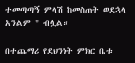ተመጣጣኝ ምላሽ ከመስጠት ወደኋላ አንልም " ብሏል።

በተጨማሪ የደህንነት ምክር ቤቱ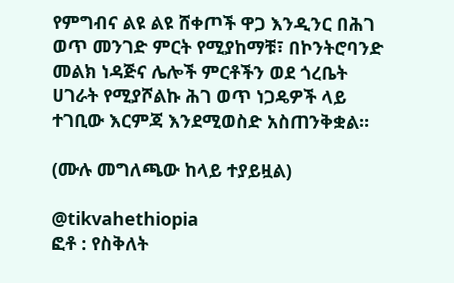የምግብና ልዩ ልዩ ሸቀጦች ዋጋ እንዲንር በሕገ ወጥ መንገድ ምርት የሚያከማቹ፣ በኮንትሮባንድ መልክ ነዳጅና ሌሎች ምርቶችን ወደ ጎረቤት ሀገራት የሚያሾልኩ ሕገ ወጥ ነጋዴዎች ላይ ተገቢው እርምጃ እንደሚወስድ አስጠንቅቋል።

(ሙሉ መግለጫው ከላይ ተያይዟል)

@tikvahethiopia
ፎቶ : የስቅለት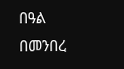በዓል በመንበረ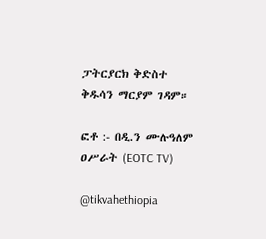ፓትርያርክ ቅድስተ ቅዱሳን ማርያም ገዳም።

ፎቶ :- በዲ.ን ሙሉዓለም ዐሥራት (EOTC TV)

@tikvahethiopia